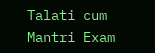Talati cum Mantri Exam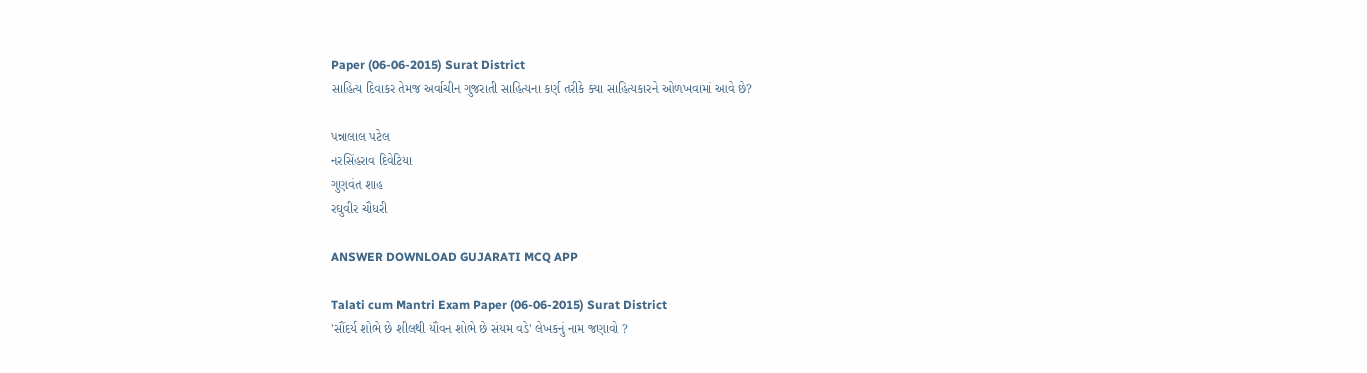Paper (06-06-2015) Surat District
સાહિત્ય દિવાકર તેમજ અર્વાચીન ગુજરાતી સાહિત્યના કર્ણ તરીકે ક્યા સાહિત્યકારને ઓળખવામાં આવે છે?

પન્નાલાલ પટેલ
નરસિંહરાવ દિવેટિયા
ગુણવંત શાહ
રઘુવીર ચૌધરી

ANSWER DOWNLOAD GUJARATI MCQ APP

Talati cum Mantri Exam Paper (06-06-2015) Surat District
'સૌંદર્ય શોભે છે શીલથી યૌવન શોભે છે સંયમ વડે' લેખકનું નામ જણાવો ?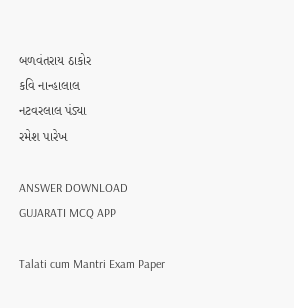બળવંતરાય ઠાકોર
કવિ નાન્હાલાલ
નટવરલાલ પંડ્યા
રમેશ પારેખ

ANSWER DOWNLOAD GUJARATI MCQ APP

Talati cum Mantri Exam Paper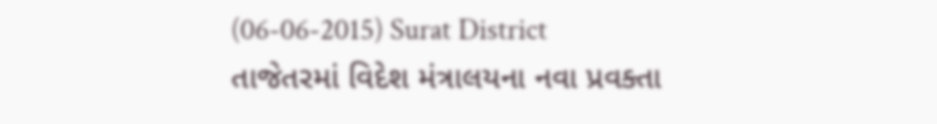(06-06-2015) Surat District
તાજેતરમાં વિદેશ મંત્રાલયના નવા પ્રવક્તા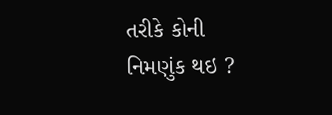તરીકે કોની નિમણુંક થઇ ?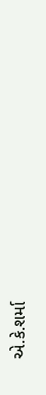એ.કે.શર્મા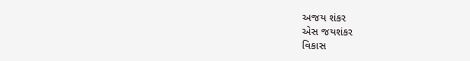અજય શંકર
એસ જયશંકર
વિકાસ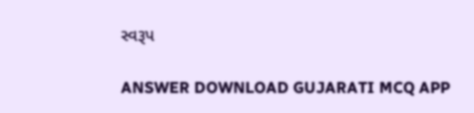સ્વરૂપ

ANSWER DOWNLOAD GUJARATI MCQ APP